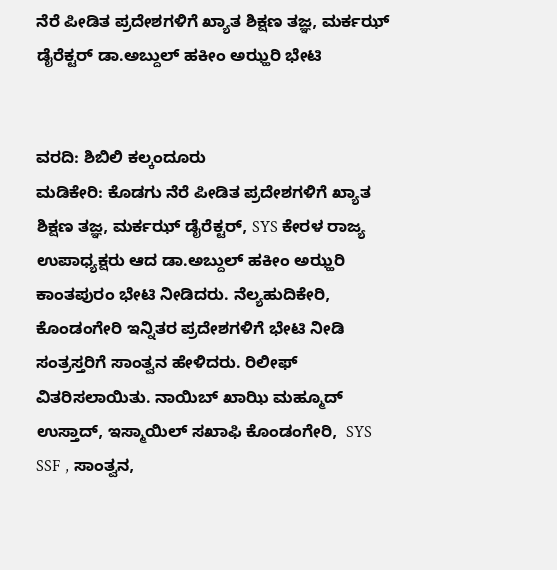ನೆರೆ ಪೀಡಿತ ಪ್ರದೇಶಗಳಿಗೆ ಖ್ಯಾತ ಶಿಕ್ಷಣ ತಜ್ಞ, ಮರ್ಕಝ್ ಡೈರೆಕ್ಟರ್ ಡಾ.ಅಬ್ದುಲ್ ಹಕೀಂ ಅಝ್ಹರಿ ಭೇಟಿ


ವರದಿ: ಶಿಬಿಲಿ ಕಲ್ಕಂದೂರು
ಮಡಿಕೇರಿ: ಕೊಡಗು ನೆರೆ ಪೀಡಿತ ಪ್ರದೇಶಗಳಿಗೆ ಖ್ಯಾತ ಶಿಕ್ಷಣ ತಜ್ಞ, ಮರ್ಕಝ್ ಡೈರೆಕ್ಟರ್, SYS ಕೇರಳ ರಾಜ್ಯ ಉಪಾಧ್ಯಕ್ಷರು ಆದ ಡಾ.ಅಬ್ದುಲ್ ಹಕೀಂ ಅಝ್ಹರಿ ಕಾಂತಪುರಂ ಭೇಟಿ ನೀಡಿದರು. ನೆಲ್ಯಹುದಿಕೇರಿ, ಕೊಂಡಂಗೇರಿ ಇನ್ನಿತರ ಪ್ರದೇಶಗಳಿಗೆ ಭೇಟಿ ನೀಡಿ ಸಂತ್ರಸ್ತರಿಗೆ ಸಾಂತ್ವನ ಹೇಳಿದರು. ರಿಲೀಫ್ ವಿತರಿಸಲಾಯಿತು. ನಾಯಿಬ್ ಖಾಝಿ ಮಹ್ಮೂದ್ ಉಸ್ತಾದ್, ಇಸ್ಮಾಯಿಲ್ ಸಖಾಫಿ ಕೊಂಡಂಗೇರಿ,  SYS SSF , ಸಾಂತ್ವನ,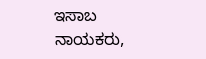ಇಸಾಬ ನಾಯಕರು,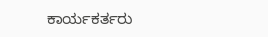ಕಾರ್ಯಕರ್ತರು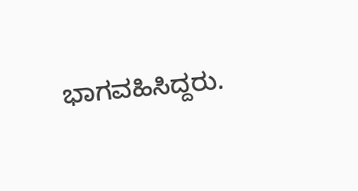ಭಾಗವಹಿಸಿದ್ದರು.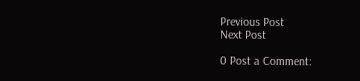Previous Post
Next Post

0 Post a Comment: